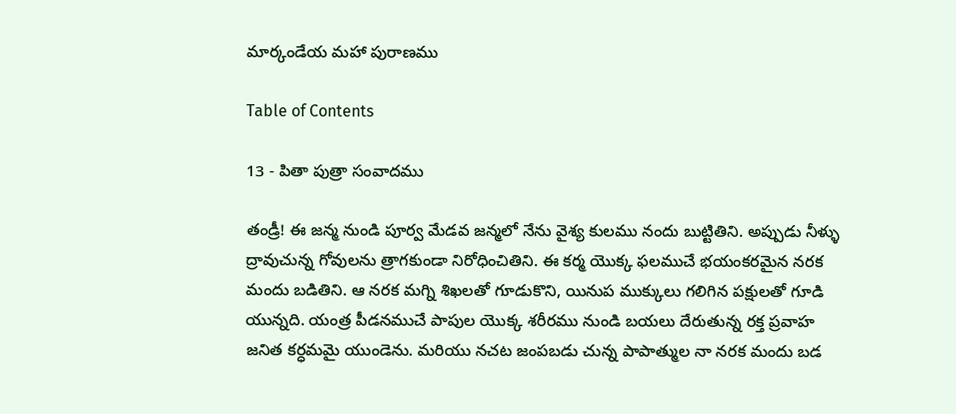మార్కండేయ మహా పురాణము

Table of Contents

13 - పితా పుత్రా సంవాదము

తండ్రీ! ఈ జన్మ నుండి పూర్వ మేడవ జన్మలో నేను వైశ్య కులము నందు బుట్టితిని. అప్పుడు నీళ్ళు ద్రావుచున్న గోవులను త్రాగకుండా నిరోధించితిని. ఈ కర్మ యొక్క ఫలముచే భయంకరమైన నరక మందు బడితిని. ఆ నరక మగ్ని శిఖలతో గూడుకొని, యినుప ముక్కులు గలిగిన పక్షులతో గూడి యున్నది. యంత్ర పీడనముచే పాపుల యొక్క శరీరము నుండి బయలు దేరుతున్న రక్త ప్రవాహ జనిత కర్ధమమై యుండెను. మరియు నచట జంపబడు చున్న పాపాత్ముల నా నరక మందు బడ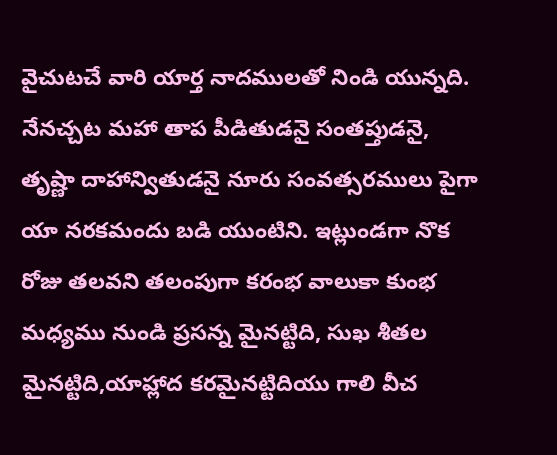వైచుటచే వారి యార్త నాదములతో నిండి యున్నది. నేనచ్చట మహా తాప పీడితుడనై సంతప్తుడనై, తృష్ణా దాహాన్వితుడనై నూరు సంవత్సరములు పైగా యా నరకమందు బడి యుంటిని. ఇట్లుండగా నొక రోజు తలవని తలంపుగా కరంభ వాలుకా కుంభ మధ్యము నుండి ప్రసన్న మైనట్టిది, సుఖ శీతల మైనట్టిది,యాహ్లాద కరమైనట్టిదియు గాలి వీచ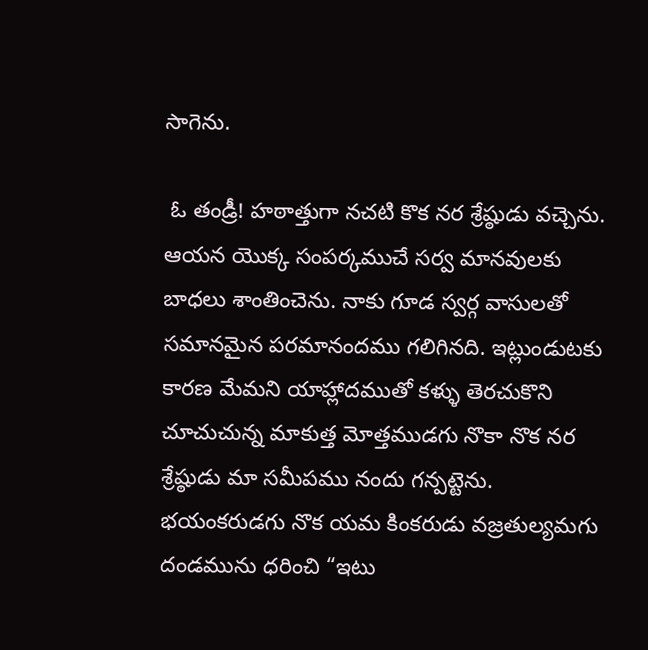సాగెను.

 ఓ తండ్రీ! హఠాత్తుగా నచటి కొక నర శ్రేష్ఠుడు వచ్చెను. ఆయన యొక్క సంపర్కముచే సర్వ మానవులకు బాధలు శాంతించెను. నాకు గూడ స్వర్గ వాసులతో సమానమైన పరమానందము గలిగినది. ఇట్లుండుటకు కారణ మేమని యాహ్లాదముతో కళ్ళు తెరచుకొని చూచుచున్న మాకుత్త మోత్తముడగు నొకా నొక నర శ్రేష్ఠుడు మా సమీపము నందు గన్పట్టెను. భయంకరుడగు నొక యమ కింకరుడు వజ్రతుల్యమగు దండమును ధరించి “ఇటు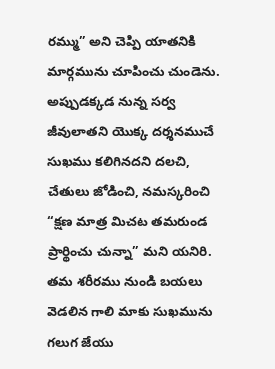రమ్ము” అని చెప్పి యాతనికి మార్గమును చూపించు చుండెను. అప్పుడక్కడ నున్న సర్వ జీవులాతని యొక్క దర్శనముచే సుఖము కలిగినదని దలచి, చేతులు జోడించి, నమస్కరించి “క్షణ మాత్ర మిచట తమరుండ ప్రార్థించు చున్నా” మని యనిరి. తమ శరీరము నుండి బయలు వెడలిన గాలి మాకు సుఖమును గలుగ జేయు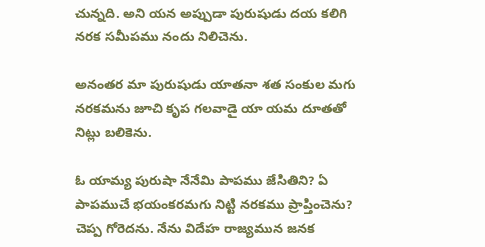చున్నది. అని యన అప్పుడా పురుషుడు దయ కలిగి నరక సమీపము నందు నిలిచెను.

అనంతర మా పురుషుడు యాతనా శత సంకుల మగు నరకమను జూచి కృప గలవాడై యా యమ దూతతో నిట్లు బలికెను.

ఓ యామ్య పురుషా నేనేమి పాపము జేసితిని? ఏ పాపముచే భయంకరమగు నిట్టి నరకము ప్రాప్తించెను? చెప్ప గోరెదను. నేను విదేహ రాజ్యమున జనక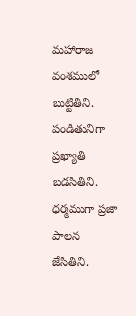మహారాజ వంశములో బుట్టితిని. పండితునిగా ప్రఖ్యాతి బడసితిని. ధర్మముగా ప్రజా పాలన జేసితిని.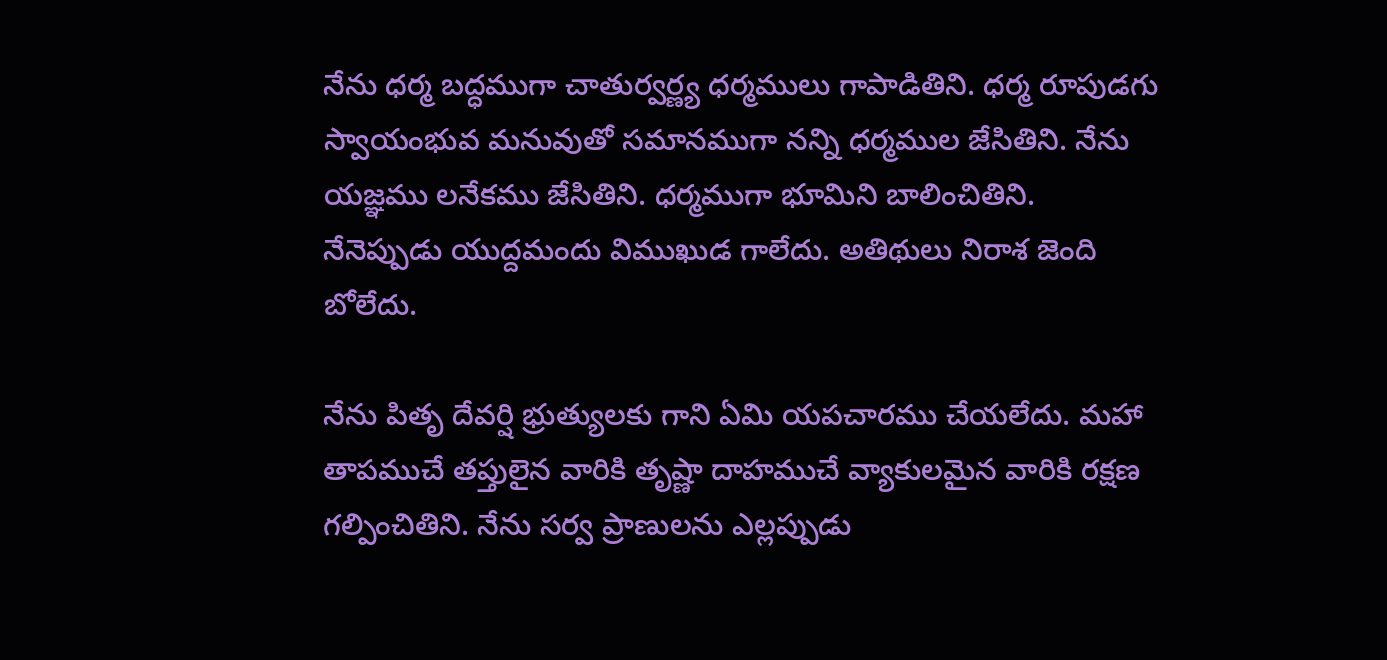నేను ధర్మ బద్ధముగా చాతుర్వర్ణ్య ధర్మములు గాపాడితిని. ధర్మ రూపుడగు స్వాయంభువ మనువుతో సమానముగా నన్ని ధర్మముల జేసితిని. నేను యజ్ఞము లనేకము జేసితిని. ధర్మముగా భూమిని బాలించితిని. నేనెప్పుడు యుద్దమందు విముఖుడ గాలేదు. అతిథులు నిరాశ జెంది బోలేదు.

నేను పితృ దేవర్షి భ్రుత్యులకు గాని ఏమి యపచారము చేయలేదు. మహా తాపముచే తప్తులైన వారికి తృష్ణా దాహముచే వ్యాకులమైన వారికి రక్షణ గల్పించితిని. నేను సర్వ ప్రాణులను ఎల్లప్పుడు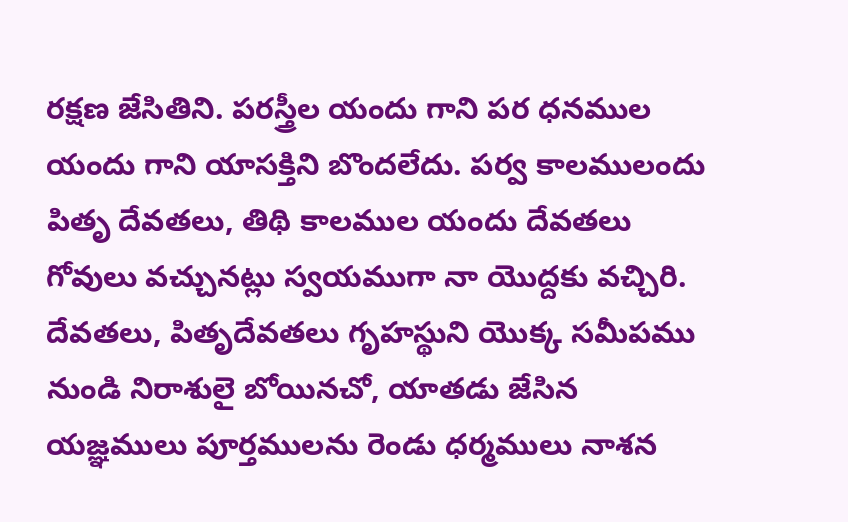రక్షణ జేసితిని. పరస్త్రీల యందు గాని పర ధనముల యందు గాని యాసక్తిని బొందలేదు. పర్వ కాలములందు పితృ దేవతలు, తిథి కాలముల యందు దేవతలు గోవులు వచ్చునట్లు స్వయముగా నా యొద్దకు వచ్చిరి. దేవతలు, పితృదేవతలు గృహస్థుని యొక్క సమీపము నుండి నిరాశులై బోయినచో, యాతడు జేసిన యజ్ఞములు పూర్తములను రెండు ధర్మములు నాశన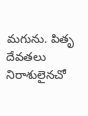మగును. పితృ దేవతలు నిరాశులైనచో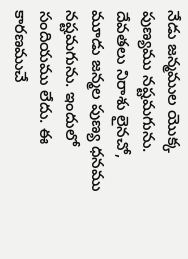నేడు జన్మముల యొక్క పుణ్యము నష్టమగును. దేవతలు నిరాశు లైనచో, మూడు జన్మల పుణ్య ధనము నష్టమగును. ఇందులో సందియము లేదు. ఈ కారణముచే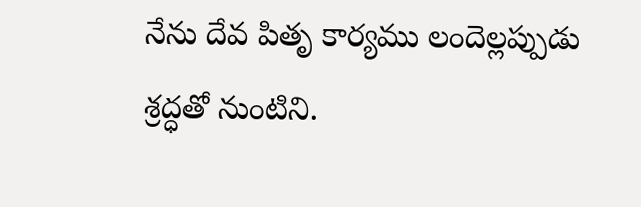నేను దేవ పితృ కార్యము లందెల్లప్పుడు శ్రద్ధతో నుంటిని.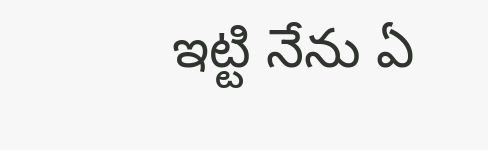ఇట్టి నేను ఏ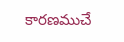కారణముచే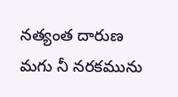నత్యంత దారుణ మగు నీ నరకమును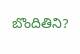బొందితిని?